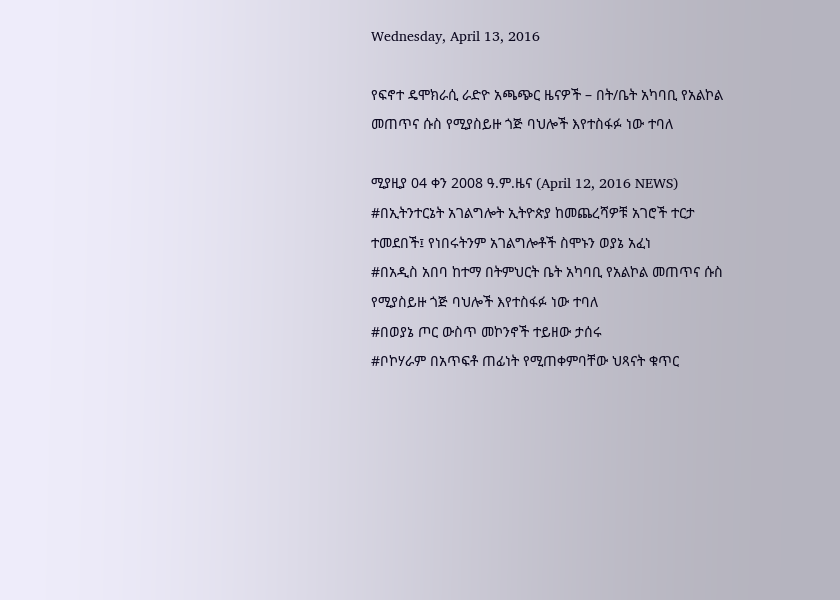Wednesday, April 13, 2016

የፍኖተ ዴሞክራሲ ራድዮ አጫጭር ዜናዎች – በት/ቤት አካባቢ የአልኮል መጠጥና ሱስ የሚያስይዙ ጎጅ ባህሎች እየተስፋፉ ነው ተባለ

ሚያዚያ 04 ቀን 2008 ዓ.ም.ዜና (April 12, 2016 NEWS)
#በኢትንተርኔት አገልግሎት ኢትዮጵያ ከመጨረሻዎቹ አገሮች ተርታ ተመደበች፤ የነበሩትንም አገልግሎቶች ስሞኑን ወያኔ አፈነ
#በአዲስ አበባ ከተማ በትምህርት ቤት አካባቢ የአልኮል መጠጥና ሱስ የሚያስይዙ ጎጅ ባህሎች እየተስፋፉ ነው ተባለ
#በወያኔ ጦር ውስጥ መኮንኖች ተይዘው ታሰሩ
#ቦኮሃራም በአጥፍቶ ጠፊነት የሚጠቀምባቸው ህጻናት ቁጥር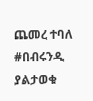ጨመረ ተባለ
#በብሩንዲ ያልታወቁ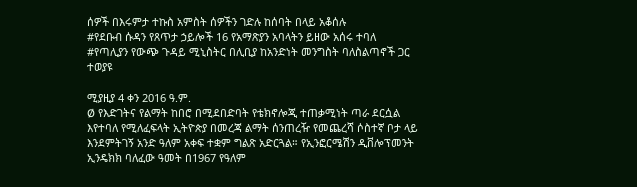ሰዎች በእሩምታ ተኩስ አምስት ሰዎችን ገድሉ ከሰባት በላይ አቆሰሉ
#የደቡብ ሱዳን የጸጥታ ኃይሎች 16 የአማጽያን አባላትን ይዘው አሰሩ ተባለ
#የጣሊያን የውጭ ጉዳይ ሚኒስትር በሊቢያ ከአንድነት መንግስት ባለስልጣኖች ጋር ተወያዩ

ሚያዚያ 4 ቀን 2016 ዓ.ም.
Ø የእድገትና የልማት ከበሮ በሚደበድባት የቴክኖሎጂ ተጠቃሚነት ጣራ ደርሷል እየተባለ የሚለፈፍላት ኢትዮጵያ በመረጃ ልማት ሰንጠረዥ የመጨረሻ ሶስተኛ ቦታ ላይ እንደምትገኝ አንድ ዓለም አቀፍ ተቋም ግልጽ አድርጓል። የኢንፎርሜሽን ዲቨሎፕመንት ኢንዴክክ ባለፈው ዓመት በ1967 የዓለም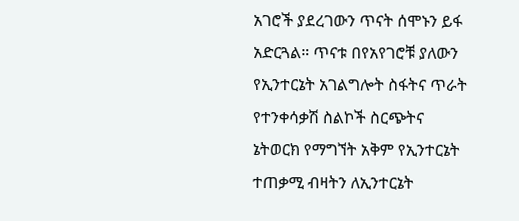አገሮች ያደረገውን ጥናት ሰሞኑን ይፋ አድርጓል። ጥናቱ በየአየገሮቹ ያለውን የኢንተርኔት አገልግሎት ስፋትና ጥራት የተንቀሳቃሽ ስልኮች ስርጭትና ኔትወርክ የማግኘት አቅም የኢንተርኔት ተጠቃሚ ብዛትን ለኢንተርኔት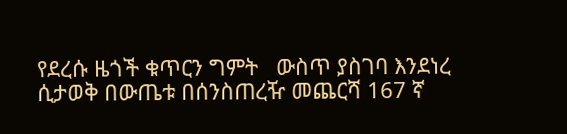የደረሱ ዜጎች ቁጥርን ግምት   ውስጥ ያስገባ እንደነረ ሲታወቅ በውጤቱ በሰንስጠረዥ መጨርሻ 167 ኛ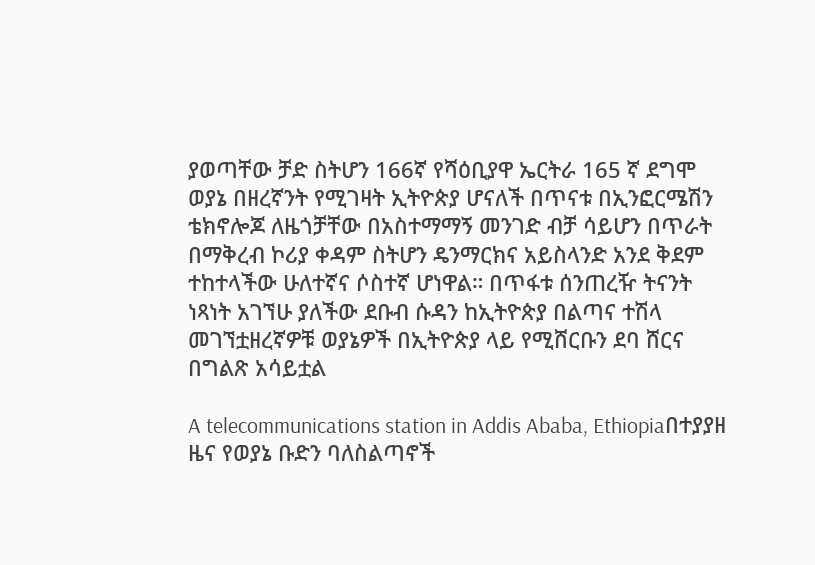ያወጣቸው ቻድ ስትሆን 166ኛ የሻዕቢያዋ ኤርትራ 165 ኛ ደግሞ ወያኔ በዘረኛንት የሚገዛት ኢትዮጵያ ሆናለች በጥናቱ በኢንፎርሜሽን ቴክኖሎጆ ለዜጎቻቸው በአስተማማኝ መንገድ ብቻ ሳይሆን በጥራት በማቅረብ ኮሪያ ቀዳም ስትሆን ዴንማርክና አይስላንድ አንደ ቅደም ተከተላችው ሁለተኛና ሶስተኛ ሆነዋል። በጥፋቱ ሰንጠረዥ ትናንት ነጻነት አገኘሁ ያለችው ደቡብ ሱዳን ከኢትዮጵያ በልጣና ተሽላ መገኘቷዘረኛዎቹ ወያኔዎች በኢትዮጵያ ላይ የሚሸርቡን ደባ ሸርና በግልጽ አሳይቷል

A telecommunications station in Addis Ababa, Ethiopiaበተያያዘ ዜና የወያኔ ቡድን ባለስልጣኖች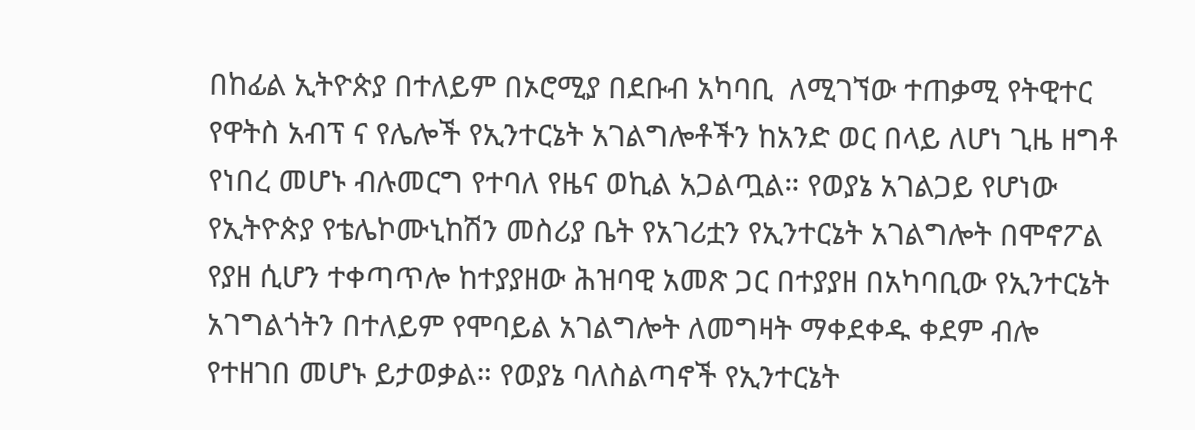በከፊል ኢትዮጵያ በተለይም በኦሮሚያ በደቡብ አካባቢ  ለሚገኘው ተጠቃሚ የትዊተር የዋትስ አብፕ ና የሌሎች የኢንተርኔት አገልግሎቶችን ከአንድ ወር በላይ ለሆነ ጊዜ ዘግቶ የነበረ መሆኑ ብሉመርግ የተባለ የዜና ወኪል አጋልጧል። የወያኔ አገልጋይ የሆነው የኢትዮጵያ የቴሌኮሙኒከሽን መስሪያ ቤት የአገሪቷን የኢንተርኔት አገልግሎት በሞኖፖል የያዘ ሲሆን ተቀጣጥሎ ከተያያዘው ሕዝባዊ አመጽ ጋር በተያያዘ በአካባቢው የኢንተርኔት አገግልጎትን በተለይም የሞባይል አገልግሎት ለመግዛት ማቀደቀዱ ቀደም ብሎ የተዘገበ መሆኑ ይታወቃል። የወያኔ ባለስልጣኖች የኢንተርኔት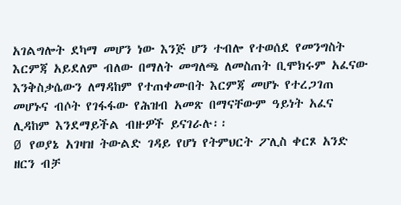አገልግሎት ደካማ መሆን ነው እንጅ ሆን ተብሎ የተወሰደ የመንግስት እርምጃ አይደለም ብለው በማለት መግለጫ ለመስጠት ቢሞክሩም አፈናው እንቅስቃሴውን ለማዳከም የተጠቀሙበት እርምጃ መሆኑ የተረጋገጠ መሆኑና ብሶት የገፋፋው የሕዝብ አመጽ በማናቸውም ዓይነት አፈና ሊዳከም እንደማይችል ብዙዎች ይናገራሉ፡፡
Ø የወያኔ አገዛዝ ትውልድ ገዳይ የሆነ የትምህርት ፖሊስ ቀርጾ አንድ ዘርን ብቻ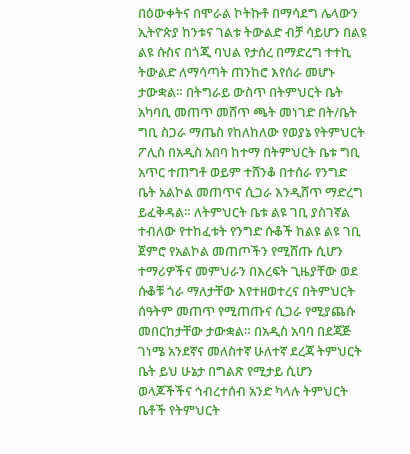በዕውቀትና በሞራል ኮትኩቶ በማሳደግ ሌላውን ኢትዮጵያ ከንቱና ገልቱ ትውልድ ብቻ ሳይሆን በልዩ ልዩ ሱስና በጎጂ ባህል የታሰረ በማድረግ ተተኪ ትውልድ ለማሳጣት ጠንከሮ እየሰራ መሆኑ ታውቋል። በትግራይ ውስጥ በትምህርት ቤት አካባቢ መጠጥ መሸጥ ጫት መነገድ በት/ቤት ግቢ ስጋራ ማጤስ የከለከለው የወያኔ የትምህርት ፖሊስ በአዲስ አበባ ከተማ በትምህርት ቤቱ ግቢ አጥር ተጠግቶ ወይም ተሸንቆ በተሰራ የንግድ ቤት አልኮል መጠጥና ሲጋራ እንዲሸጥ ማድረግ ይፈቅዳል። ለትምህርት ቤቱ ልዩ ገቢ ያስገኛል ተብለው የተከፈቱት የንግድ ሱቆች ከልዩ ልዩ ገቢ ጀምሮ የአልኮል መጠጦችን የሚሸጡ ሲሆን ተማሪዎችና መምህራን በእረፍት ጊዜያቸው ወደ ሱቆቹ ጎራ ማለታቸው እየተዘወተረና በትምህርት ሰዓትም መጠጥ የሚጠጡና ሲጋራ የሚያጨሱ መበርከታቸው ታውቋል። በአዲስ አባባ በደጃጅ ገነሜ አንደኛና መለስተኛ ሁለተኛ ደረጃ ትምህርት ቤት ይህ ሁኔታ በግልጽ የሚታይ ሲሆን ወላጆችችና ኅብረተሰብ አንድ ካላሉ ትምህርት ቤቶች የትምህርት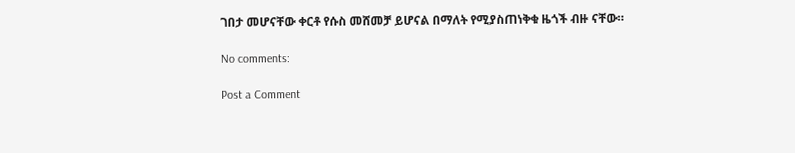ገበታ መሆናቸው ቀርቶ የሱስ መሸመቻ ይሆናል በማለት የሚያስጠነቅቁ ዜጎች ብዙ ናቸው።

No comments:

Post a Comment